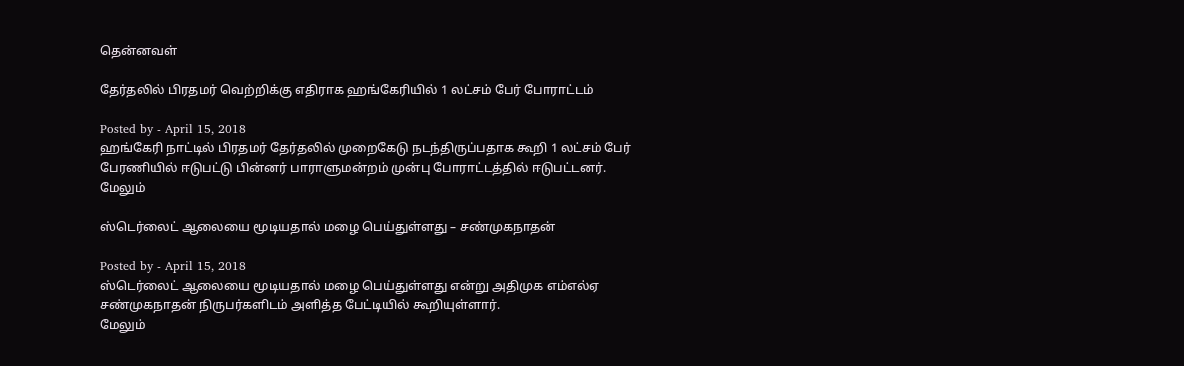தென்னவள்

தேர்தலில் பிரதமர் வெற்றிக்கு எதிராக ஹங்கேரியில் 1 லட்சம் பேர் போராட்டம்

Posted by - April 15, 2018
ஹங்கேரி நாட்டில் பிரதமர் தேர்தலில் முறைகேடு நடந்திருப்பதாக கூறி 1 லட்சம் பேர் பேரணியில் ஈடுபட்டு பின்னர் பாராளுமன்றம் முன்பு போராட்டத்தில் ஈடுபட்டனர்.
மேலும்

ஸ்டெர்லைட் ஆலையை மூடியதால் மழை பெய்துள்ளது – சண்முகநாதன்

Posted by - April 15, 2018
ஸ்டெர்லைட் ஆலையை மூடியதால் மழை பெய்துள்ளது என்று அதிமுக எம்எல்ஏ சண்முகநாதன் நிருபர்களிடம் அளித்த பேட்டியில் கூறியுள்ளார்.
மேலும்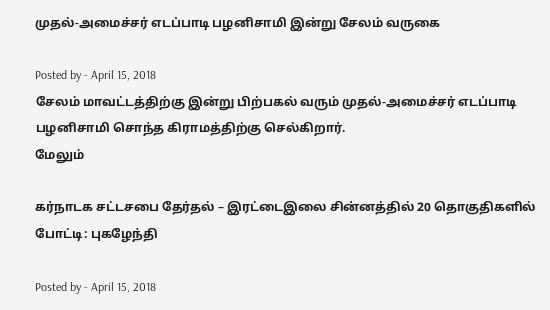முதல்-அமைச்சர் எடப்பாடி பழனிசாமி இன்று சேலம் வருகை

Posted by - April 15, 2018
சேலம் மாவட்டத்திற்கு இன்று பிற்பகல் வரும் முதல்-அமைச்சர் எடப்பாடி பழனிசாமி சொந்த கிராமத்திற்கு செல்கிறார்.
மேலும்

கர்நாடக சட்டசபை தேர்தல் – இரட்டைஇலை சின்னத்தில் 20 தொகுதிகளில் போட்டி: புகழேந்தி

Posted by - April 15, 2018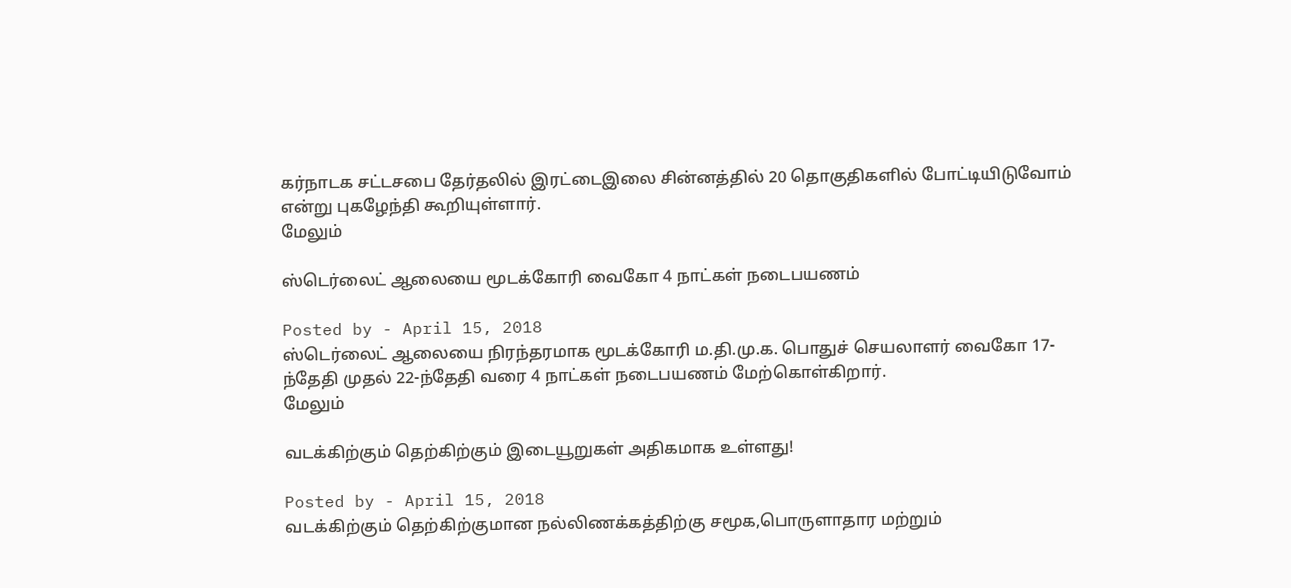கர்நாடக சட்டசபை தேர்தலில் இரட்டைஇலை சின்னத்தில் 20 தொகுதிகளில் போட்டியிடுவோம் என்று புகழேந்தி கூறியுள்ளார்.
மேலும்

ஸ்டெர்லைட் ஆலையை மூடக்கோரி வைகோ 4 நாட்கள் நடைபயணம்

Posted by - April 15, 2018
ஸ்டெர்லைட் ஆலையை நிரந்தரமாக மூடக்கோரி ம.தி.மு.க. பொதுச் செயலாளர் வைகோ 17-ந்தேதி முதல் 22-ந்தேதி வரை 4 நாட்கள் நடைபயணம் மேற்கொள்கிறார்.
மேலும்

வடக்கிற்கும் தெற்கிற்கும் இடையூறுகள் அதிகமாக உள்ளது!

Posted by - April 15, 2018
வடக்கிற்கும் தெற்கிற்குமான நல்லிணக்கத்திற்கு சமூக,பொருளாதார மற்றும்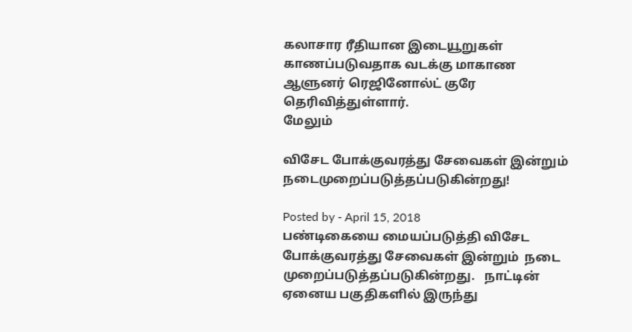கலாசார ரீதியான இடையூறுகள் காணப்படுவதாக வடக்கு மாகாண ஆளுனர் ரெஜினோல்ட் குரே தெரிவித்துள்ளார்.
மேலும்

விசேட போக்குவரத்து சேவைகள் இன்றும் நடைமுறைப்படுத்தப்படுகின்றது!

Posted by - April 15, 2018
பண்டிகையை மையப்படுத்தி விசேட போக்குவரத்து சேவைகள் இன்றும்  நடை முறைப்படுத்தப்படுகின்றது.   நாட்டின் ஏனைய பகுதிகளில் இருந்து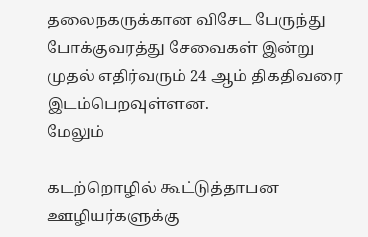தலைநகருக்கான விசேட பேருந்து போக்குவரத்து சேவைகள் இன்று முதல் எதிர்வரும் 24 ஆம் திகதிவரை இடம்பெறவுள்ளன.
மேலும்

கடற்றொழில் கூட்டுத்தாபன ஊழியர்களுக்கு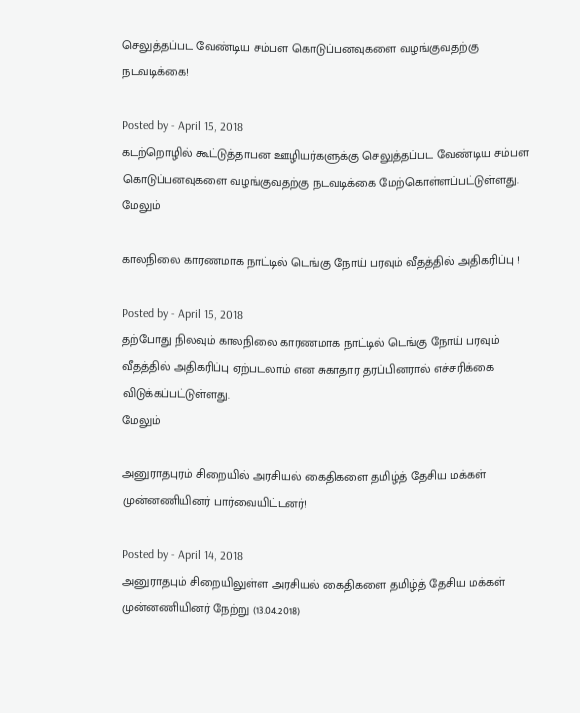செலுத்தப்பட வேண்டிய சம்பள கொடுப்பனவுகளை வழங்குவதற்கு நடவடிக்கை!

Posted by - April 15, 2018
கடற்றொழில் கூட்டுத்தாபன ஊழியர்களுக்கு செலுத்தப்பட வேண்டிய சம்பள கொடுப்பனவுகளை வழங்குவதற்கு நடவடிக்கை மேற்கொள்ளப்பட்டுள்ளது.
மேலும்

காலநிலை காரணமாக நாட்டில் டெங்கு நோய் பரவும் வீதத்தில் அதிகரிப்பு !

Posted by - April 15, 2018
தற்போது நிலவும் காலநிலை காரணமாக நாட்டில் டெங்கு நோய் பரவும் வீதத்தில் அதிகரிப்பு ஏற்படலாம் என சுகாதார தரப்பினரால் எச்சரிக்கை விடுக்கப்பட்டுள்ளது.
மேலும்

அனுராதபுரம் சிறையில் அரசியல் கைதிகளை தமிழ்த் தேசிய மக்கள் முன்னணியினர் பார்வையிட்டனர்!

Posted by - April 14, 2018
அனுராதபும் சிறையிலுள்ள அரசியல் கைதிகளை தமிழ்த் தேசிய மக்கள் முன்னணியினர் நேற்று (13.04.2018)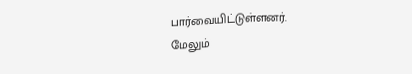பார்வையிட்டுள்ளனர்.
மேலும்